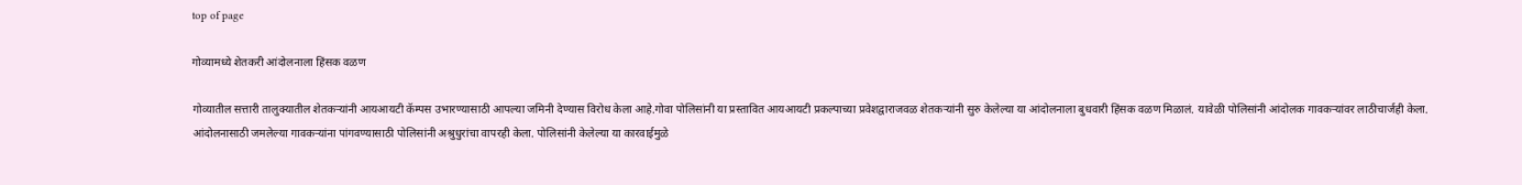top of page

गोव्यामध्ये शेतकरी आंदोलनाला हिंसक वळण

गोव्यातील सत्तारी तालुक्यातील शेतकऱ्यांनी आयआयटी कॅम्पस उभारण्यासाठी आपल्या जमिनी देण्यास विरोध केला आहे.गोवा पोलिसांनी या प्रस्तावित आयआयटी प्रकल्पाच्या प्रवेशद्वाराजवळ शेतकऱ्यांनी सुरु केलेल्या या आंदोलनाला बुधवारी हिंसक वळण मिळालं. यावेळी पोलिसांनी आंदोलक गावकऱ्यांवर लाठीचार्जही केला. आंदोलनासाठी जमलेल्या गावकऱ्यांना पांगवण्यासाठी पोलिसांनी अश्रुधुरांचा वापरही केला. पोलिसांनी केलेल्या या कारवाईमुळे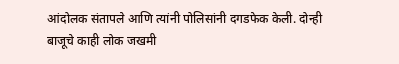आंदोलक संतापले आणि त्यांनी पोलिसांनी दगडफेक केली. दोन्ही बाजूचे काही लोक जखमी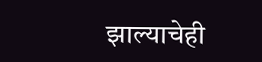झाल्याचेही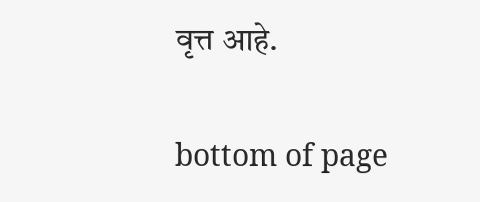वृत्त आहे.

bottom of page